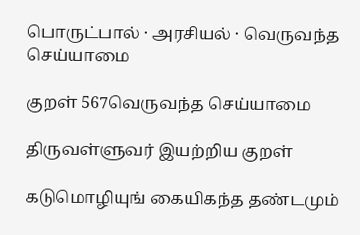பொருட்பால் · அரசியல் · வெருவந்த செய்யாமை

குறள் 567வெருவந்த செய்யாமை

திருவள்ளுவர் இயற்றிய குறள்

கடுமொழியுங் கையிகந்த தண்டமும்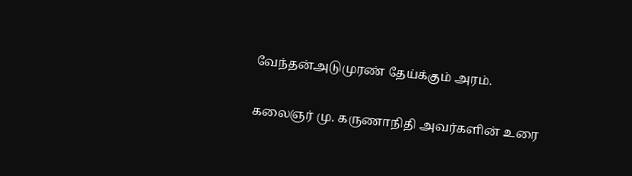வேந்தன்அடுமுரண் தேய்க்கும் அரம்.

கலைஞர் மு. கருணாநிதி அவர்களின் உரை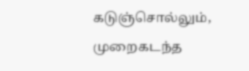கடுஞ்சொல்லும், முறைகடந்த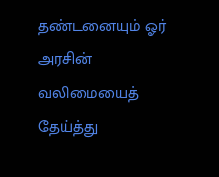தண்டனையும் ஓர் அரசின் வலிமையைத் தேய்த்து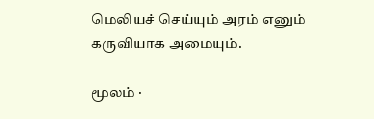மெலியச் செய்யும் அரம் எனும் கருவியாக அமையும்.

மூலம் ·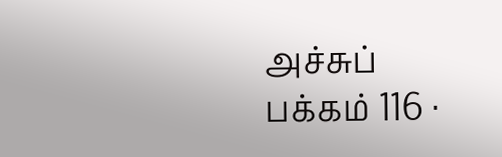அச்சுப் பக்கம் 116 ·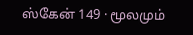ஸ்கேன் 149 · மூலமும்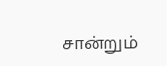சான்றும்